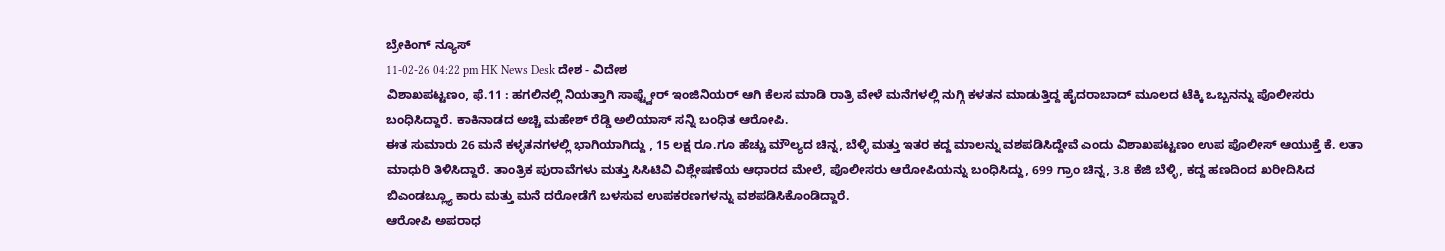ಬ್ರೇಕಿಂಗ್ ನ್ಯೂಸ್
11-02-26 04:22 pm HK News Desk ದೇಶ - ವಿದೇಶ
ವಿಶಾಖಪಟ್ಟಣಂ, ಫೆ.11 : ಹಗಲಿನಲ್ಲಿ ನಿಯತ್ತಾಗಿ ಸಾಫ್ಟ್ವೇರ್ ಇಂಜಿನಿಯರ್ ಆಗಿ ಕೆಲಸ ಮಾಡಿ ರಾತ್ರಿ ವೇಳೆ ಮನೆಗಳಲ್ಲಿ ನುಗ್ಗಿ ಕಳತನ ಮಾಡುತ್ತಿದ್ದ ಹೈದರಾಬಾದ್ ಮೂಲದ ಟೆಕ್ಕಿ ಒಬ್ಬನನ್ನು ಪೊಲೀಸರು ಬಂಧಿಸಿದ್ದಾರೆ. ಕಾಕಿನಾಡದ ಅಚ್ಚಿ ಮಹೇಶ್ ರೆಡ್ಡಿ ಅಲಿಯಾಸ್ ಸನ್ನಿ ಬಂಧಿತ ಆರೋಪಿ.
ಈತ ಸುಮಾರು 26 ಮನೆ ಕಳ್ಳತನಗಳಲ್ಲಿ ಭಾಗಿಯಾಗಿದ್ದು , 15 ಲಕ್ಷ ರೂ.ಗೂ ಹೆಚ್ಚು ಮೌಲ್ಯದ ಚಿನ್ನ, ಬೆಳ್ಳಿ ಮತ್ತು ಇತರ ಕದ್ದ ಮಾಲನ್ನು ವಶಪಡಿಸಿದ್ದೇವೆ ಎಂದು ವಿಶಾಖಪಟ್ಟಣಂ ಉಪ ಪೊಲೀಸ್ ಆಯುಕ್ತೆ ಕೆ. ಲತಾ ಮಾಧುರಿ ತಿಳಿಸಿದ್ದಾರೆ. ತಾಂತ್ರಿಕ ಪುರಾವೆಗಳು ಮತ್ತು ಸಿಸಿಟಿವಿ ವಿಶ್ಲೇಷಣೆಯ ಆಧಾರದ ಮೇಲೆ, ಪೊಲೀಸರು ಆರೋಪಿಯನ್ನು ಬಂಧಿಸಿದ್ದು, 699 ಗ್ರಾಂ ಚಿನ್ನ, 3.8 ಕೆಜಿ ಬೆಳ್ಳಿ, ಕದ್ದ ಹಣದಿಂದ ಖರೀದಿಸಿದ ಬಿಎಂಡಬ್ಲ್ಯೂ ಕಾರು ಮತ್ತು ಮನೆ ದರೋಡೆಗೆ ಬಳಸುವ ಉಪಕರಣಗಳನ್ನು ವಶಪಡಿಸಿಕೊಂಡಿದ್ದಾರೆ.
ಆರೋಪಿ ಅಪರಾಧ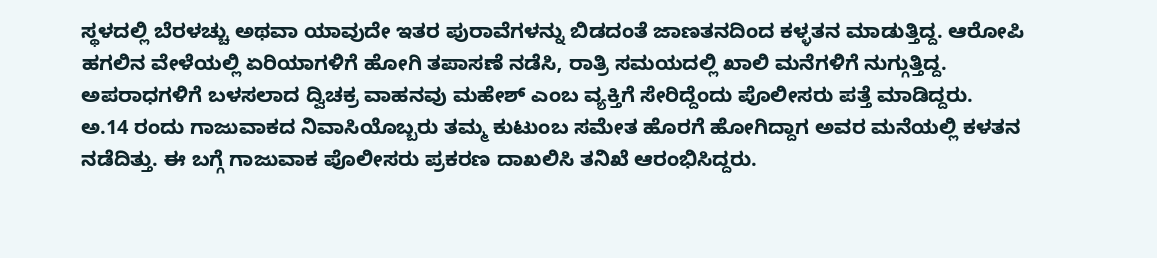ಸ್ಥಳದಲ್ಲಿ ಬೆರಳಚ್ಚು ಅಥವಾ ಯಾವುದೇ ಇತರ ಪುರಾವೆಗಳನ್ನು ಬಿಡದಂತೆ ಜಾಣತನದಿಂದ ಕಳ್ಳತನ ಮಾಡುತ್ತಿದ್ದ. ಆರೋಪಿ ಹಗಲಿನ ವೇಳೆಯಲ್ಲಿ ಏರಿಯಾಗಳಿಗೆ ಹೋಗಿ ತಪಾಸಣೆ ನಡೆಸಿ, ರಾತ್ರಿ ಸಮಯದಲ್ಲಿ ಖಾಲಿ ಮನೆಗಳಿಗೆ ನುಗ್ಗುತ್ತಿದ್ದ. ಅಪರಾಧಗಳಿಗೆ ಬಳಸಲಾದ ದ್ವಿಚಕ್ರ ವಾಹನವು ಮಹೇಶ್ ಎಂಬ ವ್ಯಕ್ತಿಗೆ ಸೇರಿದ್ದೆಂದು ಪೊಲೀಸರು ಪತ್ತೆ ಮಾಡಿದ್ದರು.
ಅ.14 ರಂದು ಗಾಜುವಾಕದ ನಿವಾಸಿಯೊಬ್ಬರು ತಮ್ಮ ಕುಟುಂಬ ಸಮೇತ ಹೊರಗೆ ಹೋಗಿದ್ದಾಗ ಅವರ ಮನೆಯಲ್ಲಿ ಕಳತನ ನಡೆದಿತ್ತು. ಈ ಬಗ್ಗೆ ಗಾಜುವಾಕ ಪೊಲೀಸರು ಪ್ರಕರಣ ದಾಖಲಿಸಿ ತನಿಖೆ ಆರಂಭಿಸಿದ್ದರು.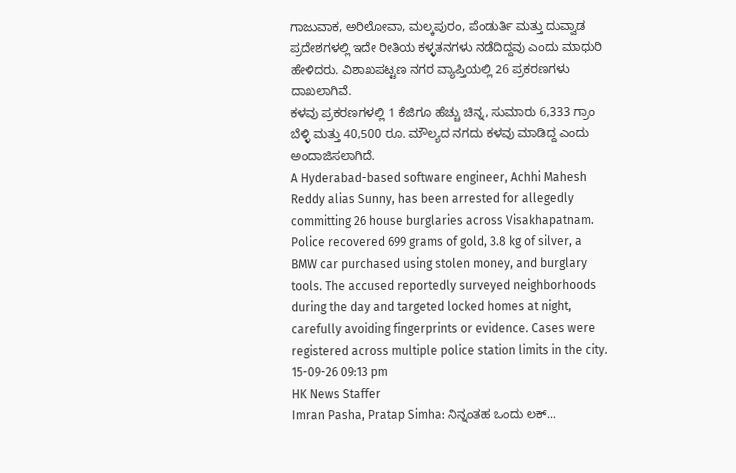ಗಾಜುವಾಕ, ಅರಿಲೋವಾ, ಮಲ್ಕಪುರಂ, ಪೆಂಡುರ್ತಿ ಮತ್ತು ದುವ್ವಾಡ ಪ್ರದೇಶಗಳಲ್ಲಿ ಇದೇ ರೀತಿಯ ಕಳ್ಳತನಗಳು ನಡೆದಿದ್ದವು ಎಂದು ಮಾಧುರಿ ಹೇಳಿದರು. ವಿಶಾಖಪಟ್ಟಣ ನಗರ ವ್ಯಾಪ್ತಿಯಲ್ಲಿ 26 ಪ್ರಕರಣಗಳು ದಾಖಲಾಗಿವೆ.
ಕಳವು ಪ್ರಕರಣಗಳಲ್ಲಿ 1 ಕೆಜಿಗೂ ಹೆಚ್ಚು ಚಿನ್ನ, ಸುಮಾರು 6,333 ಗ್ರಾಂ ಬೆಳ್ಳಿ ಮತ್ತು 40,500 ರೂ. ಮೌಲ್ಯದ ನಗದು ಕಳವು ಮಾಡಿದ್ದ ಎಂದು ಅಂದಾಜಿಸಲಾಗಿದೆ.
A Hyderabad-based software engineer, Achhi Mahesh Reddy alias Sunny, has been arrested for allegedly committing 26 house burglaries across Visakhapatnam. Police recovered 699 grams of gold, 3.8 kg of silver, a BMW car purchased using stolen money, and burglary tools. The accused reportedly surveyed neighborhoods during the day and targeted locked homes at night, carefully avoiding fingerprints or evidence. Cases were registered across multiple police station limits in the city.
15-09-26 09:13 pm
HK News Staffer
Imran Pasha, Pratap Simha: ನಿನ್ನಂತಹ ಒಂದು ಲಕ್...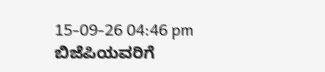15-09-26 04:46 pm
ಬಿಜೆಪಿಯವರಿಗೆ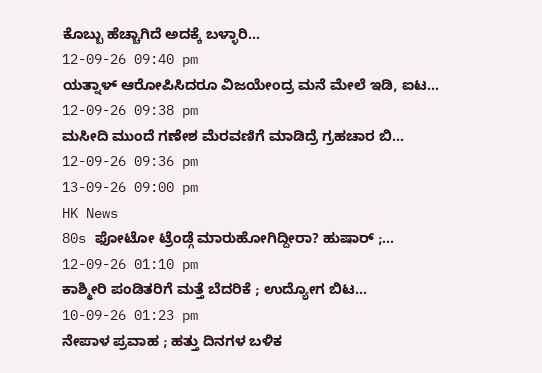ಕೊಬ್ಬು ಹೆಚ್ಚಾಗಿದೆ ಅದಕ್ಕೆ ಬಳ್ಳಾರಿ...
12-09-26 09:40 pm
ಯತ್ನಾಳ್ ಆರೋಪಿಸಿದರೂ ವಿಜಯೇಂದ್ರ ಮನೆ ಮೇಲೆ ಇಡಿ, ಐಟ...
12-09-26 09:38 pm
ಮಸೀದಿ ಮುಂದೆ ಗಣೇಶ ಮೆರವಣಿಗೆ ಮಾಡಿದ್ರೆ ಗ್ರಹಚಾರ ಬಿ...
12-09-26 09:36 pm
13-09-26 09:00 pm
HK News
80s ಫೋಟೋ ಟ್ರೆಂಡ್ಗೆ ಮಾರುಹೋಗಿದ್ದೀರಾ? ಹುಷಾರ್ ;...
12-09-26 01:10 pm
ಕಾಶ್ಮೀರಿ ಪಂಡಿತರಿಗೆ ಮತ್ತೆ ಬೆದರಿಕೆ ; ಉದ್ಯೋಗ ಬಿಟ...
10-09-26 01:23 pm
ನೇಪಾಳ ಪ್ರವಾಹ ; ಹತ್ತು ದಿನಗಳ ಬಳಿಕ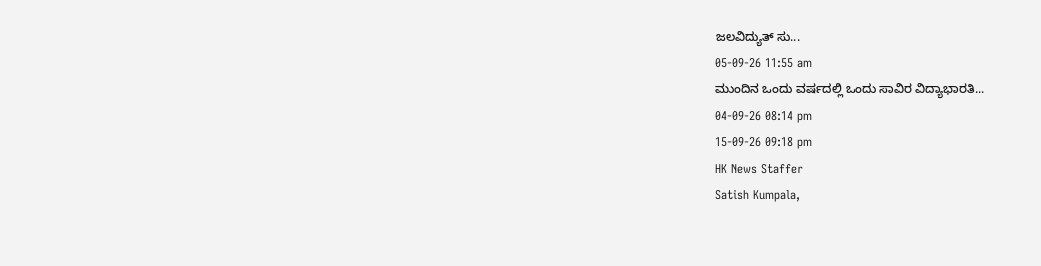ಜಲವಿದ್ಯುತ್ ಸು...
05-09-26 11:55 am
ಮುಂದಿನ ಒಂದು ವರ್ಷದಲ್ಲಿ ಒಂದು ಸಾವಿರ ವಿದ್ಯಾಭಾರತಿ...
04-09-26 08:14 pm
15-09-26 09:18 pm
HK News Staffer
Satish Kumpala,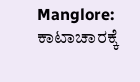Manglore: ಕಾಟಾಚಾರಕ್ಕೆ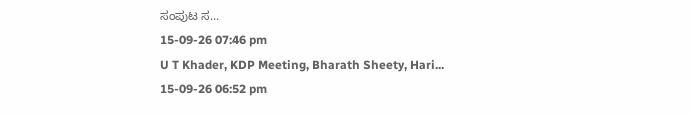ಸಂಪುಟ ಸ...
15-09-26 07:46 pm
U T Khader, KDP Meeting, Bharath Sheety, Hari...
15-09-26 06:52 pm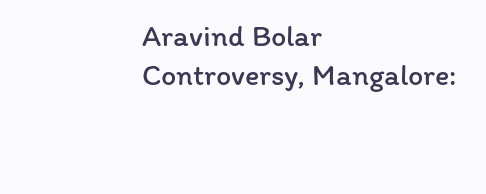Aravind Bolar Controversy, Mangalore: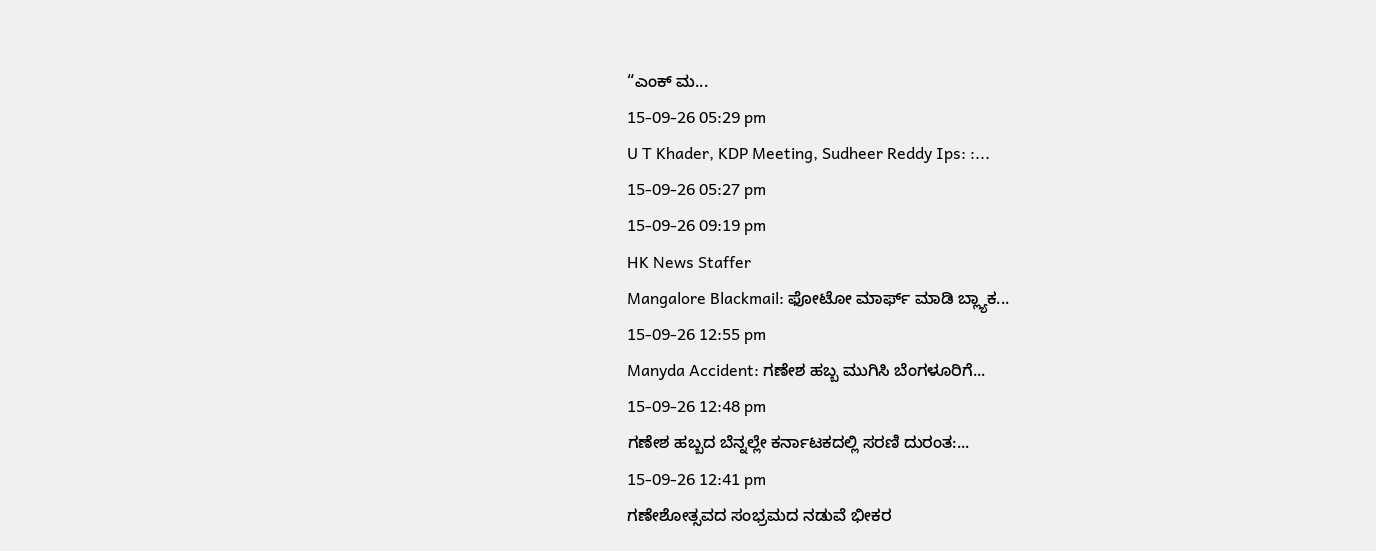“ಎಂಕ್ ಮ...
15-09-26 05:29 pm
U T Khader, KDP Meeting, Sudheer Reddy Ips: :...
15-09-26 05:27 pm
15-09-26 09:19 pm
HK News Staffer
Mangalore Blackmail: ಫೋಟೋ ಮಾರ್ಫ್ ಮಾಡಿ ಬ್ಲ್ಯಾಕ...
15-09-26 12:55 pm
Manyda Accident: ಗಣೇಶ ಹಬ್ಬ ಮುಗಿಸಿ ಬೆಂಗಳೂರಿಗೆ...
15-09-26 12:48 pm
ಗಣೇಶ ಹಬ್ಬದ ಬೆನ್ನಲ್ಲೇ ಕರ್ನಾಟಕದಲ್ಲಿ ಸರಣಿ ದುರಂತ:...
15-09-26 12:41 pm
ಗಣೇಶೋತ್ಸವದ ಸಂಭ್ರಮದ ನಡುವೆ ಭೀಕರ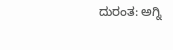ದುರಂತ: ಅಗ್ನಿ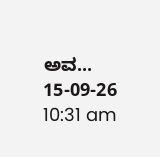ಅವ...
15-09-26 10:31 am